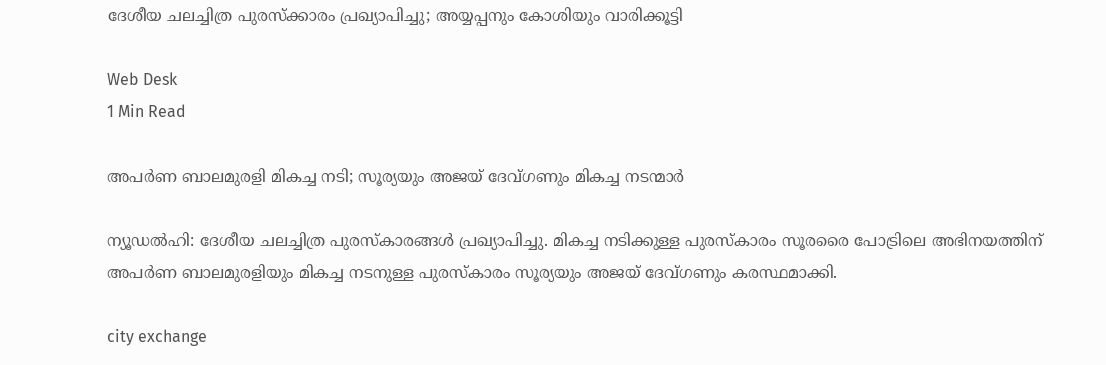ദേശീയ ചലച്ചിത്ര പുരസ്‌ക്കാരം പ്രഖ്യാപിച്ചു; അയ്യപ്പനും കോശിയും വാരിക്കൂട്ടി

Web Desk
1 Min Read

അപര്‍ണ ബാലമുരളി മികച്ച നടി; സൂര്യയും അജയ് ദേവ്ഗണും മികച്ച നടന്മാര്‍

ന്യൂഡല്‍ഹി: ദേശീയ ചലച്ചിത്ര പുരസ്‌കാരങ്ങള്‍ പ്രഖ്യാപിച്ചു. മികച്ച നടിക്കുള്ള പുരസ്‌കാരം സൂരരൈ പോട്രിലെ അഭിനയത്തിന് അപര്‍ണ ബാലമുരളിയും മികച്ച നടനുള്ള പുരസ്‌കാരം സൂര്യയും അജയ് ദേവ്ഗണും കരസ്ഥമാക്കി.

city exchange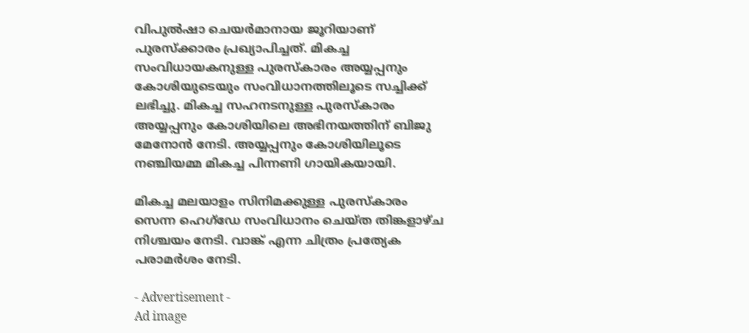വിപുല്‍ഷാ ചെയര്‍മാനായ ജൂറിയാണ് പുരസ്‌ക്കാരം പ്രഖ്യാപിച്ചത്. മികച്ച സംവിധായകനുള്ള പുരസ്‌കാരം അയ്യപ്പനും കോശിയുടെയും സംവിധാനത്തിലൂടെ സച്ചിക്ക് ലഭിച്ചു. മികച്ച സഹനടനുള്ള പുരസ്‌കാരം അയ്യപ്പനും കോശിയിലെ അഭിനയത്തിന് ബിജു മേനോന്‍ നേടി. അയ്യപ്പനും കോശിയിലൂടെ നഞ്ചിയമ്മ മികച്ച പിന്നണി ഗായികയായി.

മികച്ച മലയാളം സിനിമക്കുള്ള പുരസ്‌കാരം സെന്ന ഹെഗ്ഡേ സംവിധാനം ചെയ്ത തിങ്കളാഴ്ച നിശ്ചയം നേടി. വാങ്ക് എന്ന ചിത്രം പ്രത്യേക പരാമര്‍ശം നേടി.

- Advertisement -
Ad image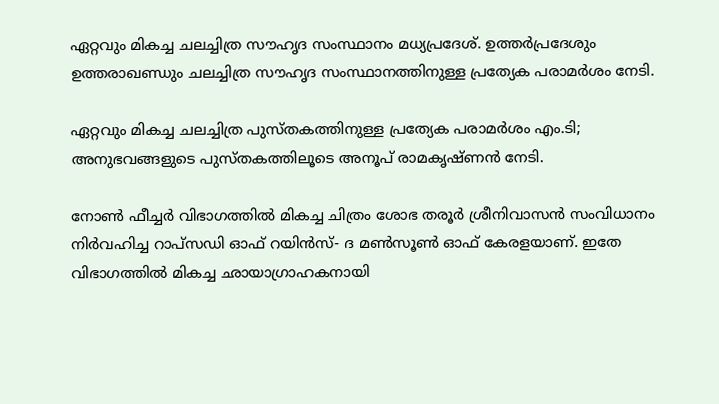ഏറ്റവും മികച്ച ചലച്ചിത്ര സൗഹൃദ സംസ്ഥാനം മധ്യപ്രദേശ്. ഉത്തര്‍പ്രദേശും ഉത്തരാഖണ്ഡും ചലച്ചിത്ര സൗഹൃദ സംസ്ഥാനത്തിനുള്ള പ്രത്യേക പരാമര്‍ശം നേടി.

ഏറ്റവും മികച്ച ചലച്ചിത്ര പുസ്തകത്തിനുള്ള പ്രത്യേക പരാമര്‍ശം എം.ടി; അനുഭവങ്ങളുടെ പുസ്തകത്തിലൂടെ അനൂപ് രാമകൃഷ്ണന്‍ നേടി.

നോണ്‍ ഫീച്ചര്‍ വിഭാഗത്തില്‍ മികച്ച ചിത്രം ശോഭ തരൂര്‍ ശ്രീനിവാസന്‍ സംവിധാനം നിര്‍വഹിച്ച റാപ്‌സഡി ഓഫ് റയിന്‍സ്- ദ മണ്‍സൂണ്‍ ഓഫ് കേരളയാണ്. ഇതേ വിഭാഗത്തില്‍ മികച്ച ഛായാഗ്രാഹകനായി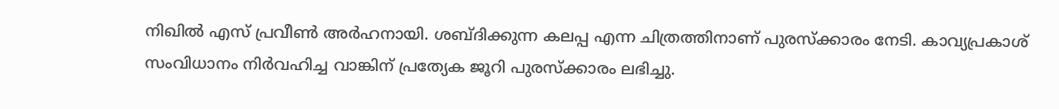നിഖില്‍ എസ് പ്രവീണ്‍ അര്‍ഹനായി. ശബ്ദിക്കുന്ന കലപ്പ എന്ന ചിത്രത്തിനാണ് പുരസ്‌ക്കാരം നേടി. കാവ്യപ്രകാശ് സംവിധാനം നിര്‍വഹിച്ച വാങ്കിന് പ്രത്യേക ജൂറി പുരസ്‌ക്കാരം ലഭിച്ചു.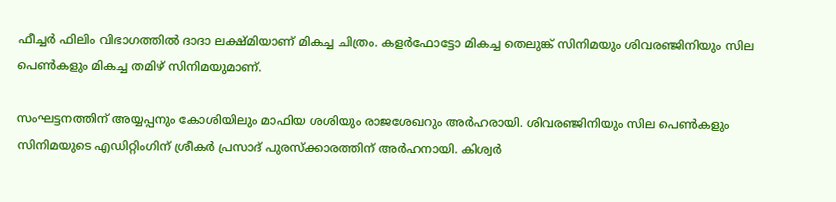ഫീച്ചര്‍ ഫിലിം വിഭാഗത്തില്‍ ദാദാ ലക്ഷ്മിയാണ് മികച്ച ചിത്രം. കളര്‍ഫോട്ടോ മികച്ച തെലുങ്ക് സിനിമയും ശിവരഞ്ജിനിയും സില പെണ്‍കളും മികച്ച തമിഴ് സിനിമയുമാണ്.

സംഘട്ടനത്തിന് അയ്യപ്പനും കോശിയിലും മാഫിയ ശശിയും രാജശേഖറും അര്‍ഹരായി. ശിവരഞ്ജിനിയും സില പെണ്‍കളും സിനിമയുടെ എഡിറ്റിംഗിന് ശ്രീകര്‍ പ്രസാദ് പുരസ്‌ക്കാരത്തിന് അര്‍ഹനായി. കിശ്വര്‍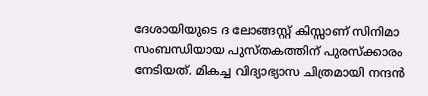ദേശായിയുടെ ദ ലോങ്ങസ്റ്റ് കിസ്സാണ് സിനിമാ സംബന്ധിയായ പുസ്തകത്തിന് പുരസ്‌ക്കാരം നേടിയത്. മികച്ച വിദ്യാഭ്യാസ ചിത്രമായി നന്ദന്‍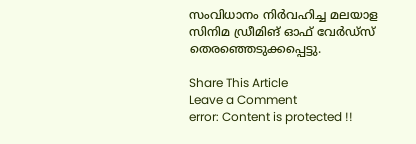സംവിധാനം നിര്‍വഹിച്ച മലയാള സിനിമ ഡ്രീമിങ് ഓഫ് വേര്‍ഡ്‌സ് തെരഞ്ഞെടുക്കപ്പെട്ടു.

Share This Article
Leave a Comment
error: Content is protected !!